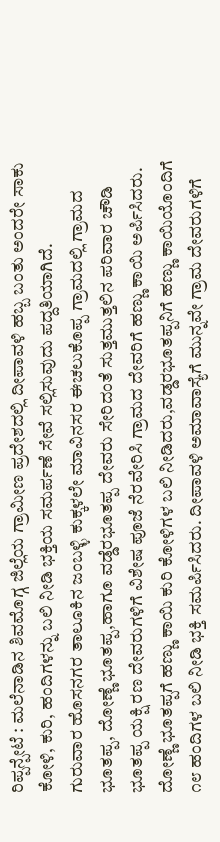ರಿಪ್ಪನ್ಪೇಟೆ : ಮಲೆನಾಡಿನ ಶಿವಮೊಗ್ಗ ಜಿಲ್ಲೆಯ ಗ್ರಾಮೀಣ ಪ್ರದೇಶದಲ್ಲಿ ದೀಪಾವಳಿ ಹಬ್ಬ ಬಂತು ಅಂದರೇ ಸಾಕು ಕೋಳಿ, ಕುರಿ, ಹಂದಿಗಳನ್ನು ಬಲಿ ನೀಡಿ ಭಕ್ತಿಯ ಸಮರ್ಪಣೆ ಸೇವೆ ಸಲ್ಲಿಸುವುದು ಪದ್ದತಿಯಾಗಿದೆ.
ಗುರುವಾರ ಹೊಸನಗರ ತಾಲೂಕಿನ ಜಂಬಳ್ಳಿ ಕುಕ್ಕಳಲೇ ಮಾವಿನಸರ ಈಚಲುಕೊಪ್ಪ ಗ್ರಾಮದಲ್ಲಿ ಗ್ರಾಮದ ಭೂತಪ್ಪ, ದೋಣ್ಣೆ ಭೂತಪ್ಪ,ಹಾಗೂ ವಡ್ಡೆರಭೂತಪ್ಪ ದೇವರು ಸೇರಿದಂತೆ ಸುತ್ತಮುತ್ತಲಿನ ಪರಿವಾರ ಚೌಡಿ ಭೂತಪ್ಪ ಯಕ್ಷಿ ರಣ ದೇವರುಗಳಿಗೆ ವಿಶೇಷ ಪೂಜೆ ನೆರವೇರಿಸಿ ಗ್ರಾಮದ ದೇವರಿಗೆ ಹಣ್ಣು ಕಾಯಿ ಅರ್ಪಿಸಿದರು.
ದೋಣ್ಣೆ ಭೂತಪ್ಪಗೆ ಹಣ್ಣು ಕಾಯಿ ಕುರಿ ಕೋಳಿಗಳ ಬಲಿ ನೀಡಿದರು,ವಡ್ಡರಭೂತಪ್ಪನಿಗೆ ಹಣ್ಣು ಕಾಯಿಯೊಂದಿಗೆ ೧೮ ಹಂದಿಗಳ ಬಲಿ ನೀಡಿ ಭಕ್ತಿ ಸಮರ್ಪಿಸಿದರು. ದೀಪಾವಳಿ ಅಮಾವಾಸ್ಯೆಗೆ ಮುನ್ನವೇ ಗ್ರಾಮ ದೇವರುಗಳಿಗೆ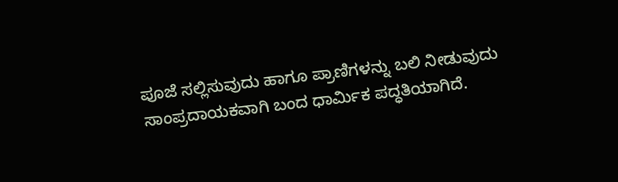ಪೂಜೆ ಸಲ್ಲಿಸುವುದು ಹಾಗೂ ಪ್ರಾಣಿಗಳನ್ನು ಬಲಿ ನೀಡುವುದು ಸಾಂಪ್ರದಾಯಕವಾಗಿ ಬಂದ ಧಾರ್ಮಿಕ ಪದ್ಧತಿಯಾಗಿದೆ.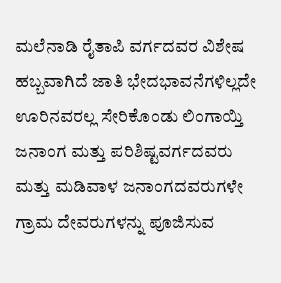ಮಲೆನಾಡಿ ರೈತಾಪಿ ವರ್ಗದವರ ವಿಶೇಷ ಹಬ್ಬವಾಗಿದೆ ಜಾತಿ ಭೇದಭಾವನೆಗಳಿಲ್ಲದೇ ಊರಿನವರಲ್ಲ ಸೇರಿಕೊಂಡು ಲಿಂಗಾಯ್ತಿ ಜನಾಂಗ ಮತ್ತು ಪರಿಶಿಷ್ಟವರ್ಗದವರು ಮತ್ತು ಮಡಿವಾಳ ಜನಾಂಗದವರುಗಳೇ ಗ್ರಾಮ ದೇವರುಗಳನ್ನು ಪೂಜಿಸುವ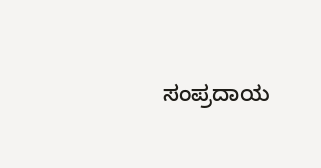ಸಂಪ್ರದಾಯ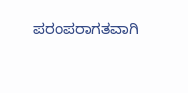ಪರಂಪರಾಗತವಾಗಿ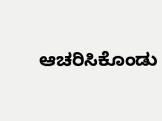ಆಚರಿಸಿಕೊಂಡು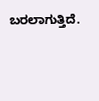ಬರಲಾಗುತ್ತಿದೆ.